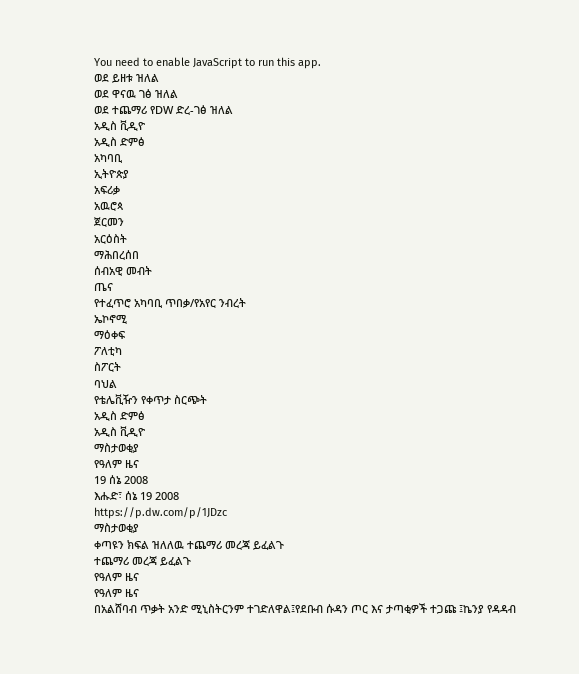You need to enable JavaScript to run this app.
ወደ ይዘቱ ዝለል
ወደ ዋናዉ ገፅ ዝለል
ወደ ተጨማሪ የDW ድረ-ገፅ ዝለል
አዲስ ቪዲዮ
አዲስ ድምፅ
አካባቢ
ኢትዮጵያ
አፍሪቃ
አዉሮጳ
ጀርመን
አርዕስት
ማሕበረሰበ
ሰብአዊ መብት
ጤና
የተፈጥሮ አካባቢ ጥበቃ/የአየር ንብረት
ኤኮኖሚ
ማዕቀፍ
ፖለቲካ
ስፖርት
ባህል
የቴሌቪዥን የቀጥታ ስርጭት
አዲስ ድምፅ
አዲስ ቪዲዮ
ማስታወቂያ
የዓለም ዜና
19 ሰኔ 2008
እሑድ፣ ሰኔ 19 2008
https://p.dw.com/p/1JDzc
ማስታወቂያ
ቀጣዩን ክፍል ዝለለዉ ተጨማሪ መረጃ ይፈልጉ
ተጨማሪ መረጃ ይፈልጉ
የዓለም ዜና
የዓለም ዜና
በአልሸባብ ጥቃት አንድ ሚኒስትርንም ተገድለዋል፤የደቡብ ሱዳን ጦር እና ታጣቂዎች ተጋጩ ፤ኬንያ የዳዳብ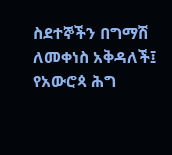ስደተኞችን በግማሽ ለመቀነስ አቅዳለች፤ የአውሮጳ ሕግ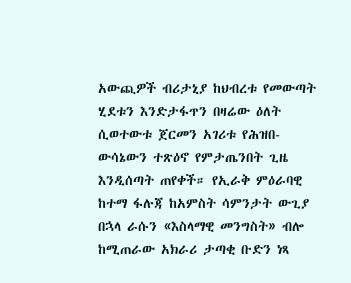አውጪዎች ብሪታኒያ ከህብረቱ የመውጣት ሂደቱን እንድታፋጥን በዛሬው ዕለት ሲወተውቱ ጀርመን አገሪቱ የሕዝበ-ውሳኔውን ተጽዕኖ የምታጤንበት ጊዜ እንዲሰጣት ጠየቀች። የኢራቅ ምዕራባዊ ከተማ ፋሉጃ ከአምስት ሳምንታት ውጊያ በኋላ ራሱን «እስላማዊ መንግስት» ብሎ ከሚጠራው አክራሪ ታጣቂ ቡድን ነጻ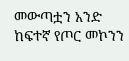መውጣቷን አንድ ከፍተኛ የጦር መኮንን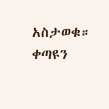አስታወቁ።
ቀጣዩን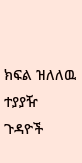ክፍል ዝለለዉ ተያያዥ ጉዳዮች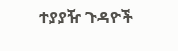ተያያዥ ጉዳዮች